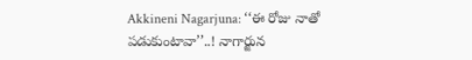Akkineni Nagarjuna: ‘‘ఈ రోజు నాతో పడుకుంటావా’’..! నాగార్జున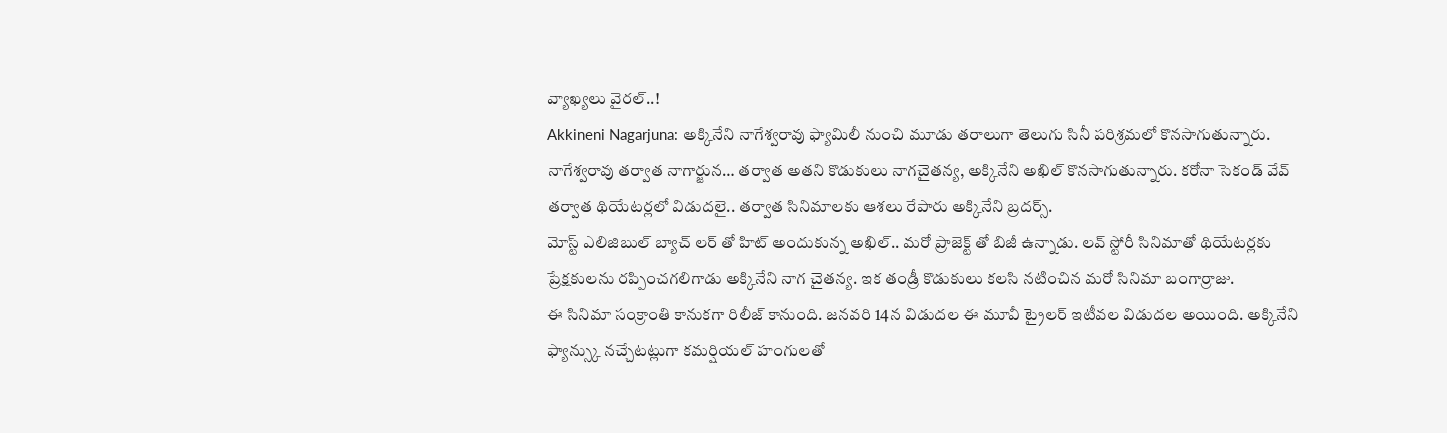వ్యాఖ్యలు వైరల్..!
Akkineni Nagarjuna: అక్కినేని నాగేశ్వరావు ఫ్యామిలీ నుంచి మూడు తరాలుగా తెలుగు సినీ పరిశ్రమలో కొనసాగుతున్నారు. నాగేశ్వరావు తర్వాత నాగార్జున… తర్వాత అతని కొడుకులు నాగచైతన్య, అక్కినేని అఖిల్ కొనసాగుతున్నారు. కరోనా సెకండ్ వేవ్ తర్వాత థియేటర్లలో విడుదలై.. తర్వాత సినిమాలకు ఆశలు రేపారు అక్కినేని బ్రదర్స్.
మోస్ట్ ఎలిజిబుల్ బ్యాచ్ లర్ తో హిట్ అందుకున్న అఖిల్.. మరో ప్రాజెక్ట్ తో బిజీ ఉన్నాడు. లవ్ స్టోరీ సినిమాతో థియేటర్లకు ప్రేక్షకులను రప్పించగలిగాడు అక్కినేని నాగ చైతన్య. ఇక తండ్రీ కొడుకులు కలసి నటించిన మరో సినిమా బంగార్రాజు.
ఈ సినిమా సంక్రాంతి కానుకగా రిలీజ్ కానుంది. జనవరి 14న విడుదల ఈ మూవీ ట్రైలర్ ఇటీవల విడుదల అయింది. అక్కినేని ఫ్యాన్స్కు నచ్చేటట్లుగా కమర్షియల్ హంగులతో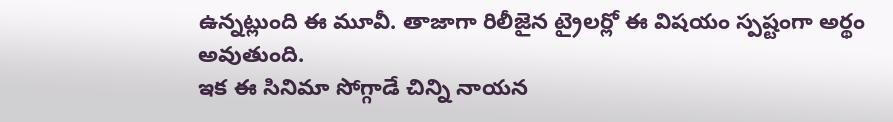ఉన్నట్లుంది ఈ మూవీ. తాజాగా రిలీజైన ట్రైలర్లో ఈ విషయం స్పష్టంగా అర్థం అవుతుంది.
ఇక ఈ సినిమా సోగ్గాడే చిన్ని నాయన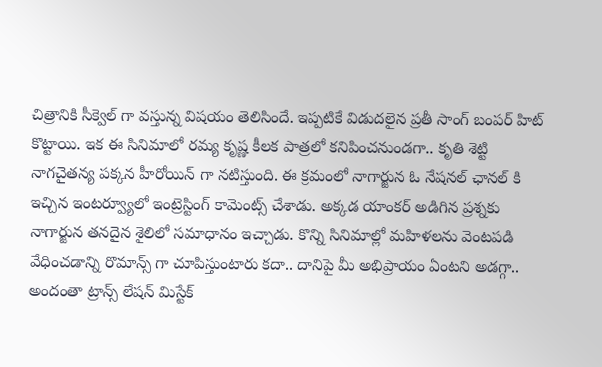చిత్రానికి సీక్వెల్ గా వస్తున్న విషయం తెలిసిందే. ఇప్పటికే విడుదలైన ప్రతీ సాంగ్ బంపర్ హిట్ కొట్టాయి. ఇక ఈ సినిమాలో రమ్య కృష్ణ కీలక పాత్రలో కనిపించనుండగా.. కృతి శెట్టి నాగచైతన్య పక్కన హీరోయిన్ గా నటిస్తుంది. ఈ క్రమంలో నాగార్జున ఓ నేషనల్ ఛానల్ కి ఇచ్చిన ఇంటర్వ్యూలో ఇంట్రెస్టింగ్ కామెంట్స్ చేశాడు. అక్కడ యాంకర్ అడిగిన ప్రశ్నకు నాగార్జున తనదైన శైలిలో సమాధానం ఇచ్చాడు. కొన్ని సినిమాల్లో మహిళలను వెంటపడి వేధించడాన్ని రొమాన్స్ గా చూపిస్తుంటారు కదా.. దానిపై మీ అభిప్రాయం ఏంటని అడగ్గా.. అందంతా ట్రాన్స్ లేషన్ మిస్టేక్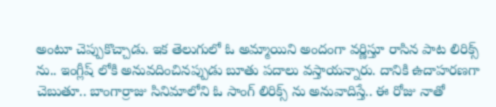అంటూ చెప్పుకొచ్చాడు. ఇక తెలుగులో ఓ అమ్మాయిని అందంగా వర్ణిస్తూ రాసిన పాట లిరిక్స్ ను.. ఇంగ్లీష్ లోకి అనువదించినప్పుడు బూతు పదాలు వస్తాయన్నారు. దానికి ఉదాహరణగా చెబుతూ.. బాంగార్రాజు సినిమాలోని ఓ సాంగ్ లిరిక్స్ ను అనువాదిస్తే.. ఈ రోజు నాతో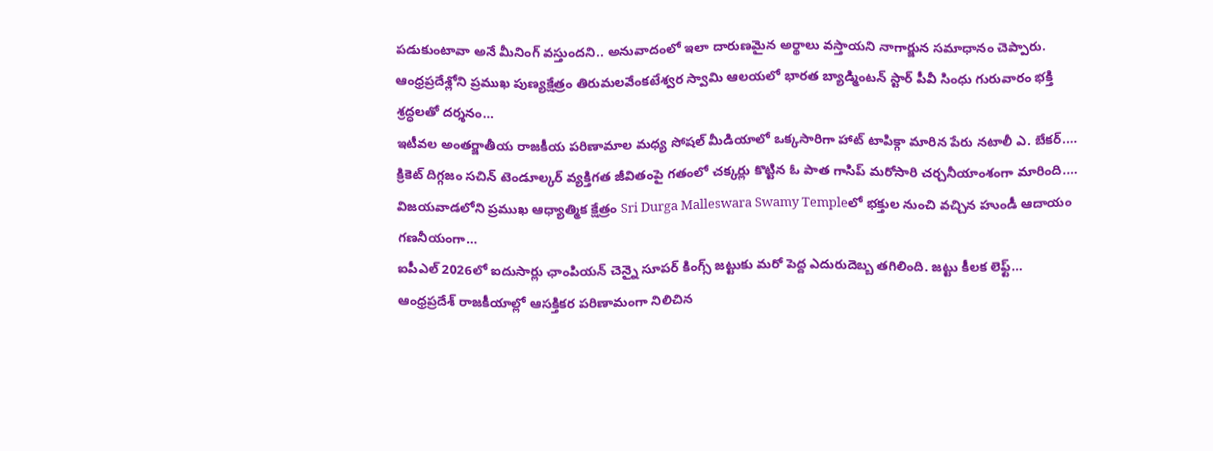పడుకుంటావా అనే మీనింగ్ వస్తుందని.. అనువాదంలో ఇలా దారుణమైన అర్థాలు వస్తాయని నాగార్జున సమాధానం చెప్పారు.
ఆంధ్రప్రదేశ్లోని ప్రముఖ పుణ్యక్షేత్రం తిరుమలవేంకటేశ్వర స్వామి ఆలయలో భారత బ్యాడ్మింటన్ స్టార్ పీవీ సింధు గురువారం భక్తి శ్రద్ధలతో దర్శనం…
ఇటీవల అంతర్జాతీయ రాజకీయ పరిణామాల మధ్య సోషల్ మీడియాలో ఒక్కసారిగా హాట్ టాపిక్గా మారిన పేరు నటాలీ ఎ. బేకర్.…
క్రికెట్ దిగ్గజం సచిన్ టెండూల్కర్ వ్యక్తిగత జీవితంపై గతంలో చక్కర్లు కొట్టిన ఓ పాత గాసిప్ మరోసారి చర్చనీయాంశంగా మారింది.…
విజయవాడలోని ప్రముఖ ఆధ్యాత్మిక క్షేత్రం Sri Durga Malleswara Swamy Templeలో భక్తుల నుంచి వచ్చిన హుండీ ఆదాయం గణనీయంగా…
ఐపీఎల్ 2026లో ఐదుసార్లు ఛాంపియన్ చెన్నై సూపర్ కింగ్స్ జట్టుకు మరో పెద్ద ఎదురుదెబ్బ తగిలింది. జట్టు కీలక లెఫ్ట్…
ఆంధ్రప్రదేశ్ రాజకీయాల్లో ఆసక్తికర పరిణామంగా నిలిచిన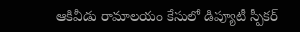ఆకివీడు రామాలయం కేసులో డిప్యూటీ స్పీకర్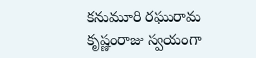కనుమూరి రఘురామ కృష్ణంరాజు స్వయంగా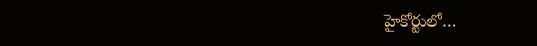హైకోర్టులో…